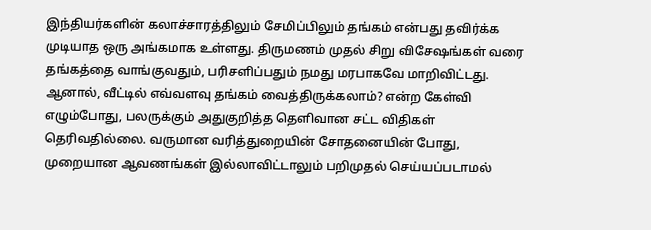இந்தியர்களின் கலாச்சாரத்திலும் சேமிப்பிலும் தங்கம் என்பது தவிர்க்க முடியாத ஒரு அங்கமாக உள்ளது. திருமணம் முதல் சிறு விசேஷங்கள் வரை தங்கத்தை வாங்குவதும், பரிசளிப்பதும் நமது மரபாகவே மாறிவிட்டது. ஆனால், வீட்டில் எவ்வளவு தங்கம் வைத்திருக்கலாம்? என்ற கேள்வி எழும்போது, பலருக்கும் அதுகுறித்த தெளிவான சட்ட விதிகள் தெரிவதில்லை. வருமான வரித்துறையின் சோதனையின் போது, முறையான ஆவணங்கள் இல்லாவிட்டாலும் பறிமுதல் செய்யப்படாமல்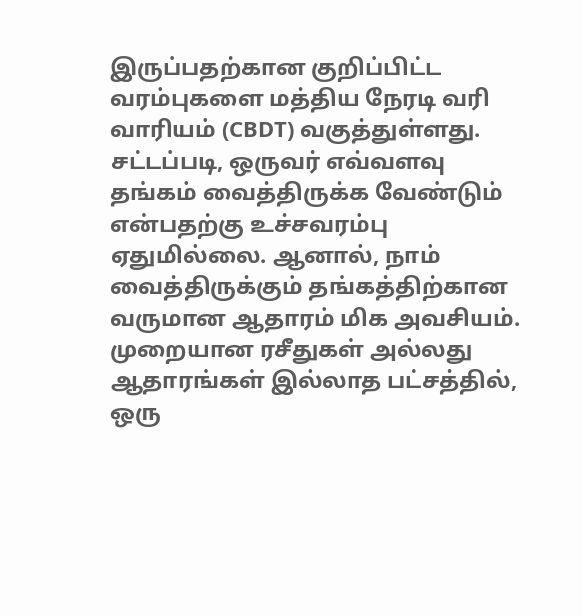இருப்பதற்கான குறிப்பிட்ட வரம்புகளை மத்திய நேரடி வரி வாரியம் (CBDT) வகுத்துள்ளது.
சட்டப்படி, ஒருவர் எவ்வளவு தங்கம் வைத்திருக்க வேண்டும் என்பதற்கு உச்சவரம்பு ஏதுமில்லை. ஆனால், நாம் வைத்திருக்கும் தங்கத்திற்கான வருமான ஆதாரம் மிக அவசியம். முறையான ரசீதுகள் அல்லது ஆதாரங்கள் இல்லாத பட்சத்தில், ஒரு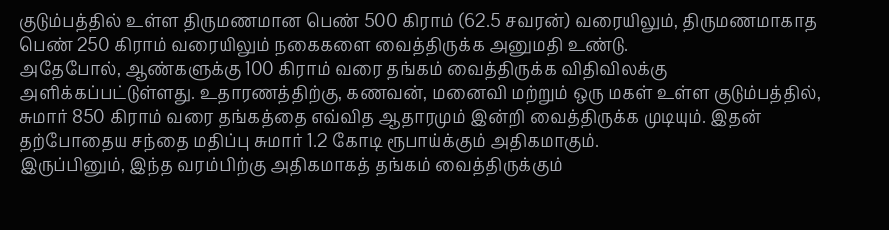குடும்பத்தில் உள்ள திருமணமான பெண் 500 கிராம் (62.5 சவரன்) வரையிலும், திருமணமாகாத பெண் 250 கிராம் வரையிலும் நகைகளை வைத்திருக்க அனுமதி உண்டு.
அதேபோல், ஆண்களுக்கு 100 கிராம் வரை தங்கம் வைத்திருக்க விதிவிலக்கு அளிக்கப்பட்டுள்ளது. உதாரணத்திற்கு, கணவன், மனைவி மற்றும் ஒரு மகள் உள்ள குடும்பத்தில், சுமார் 850 கிராம் வரை தங்கத்தை எவ்வித ஆதாரமும் இன்றி வைத்திருக்க முடியும். இதன் தற்போதைய சந்தை மதிப்பு சுமார் 1.2 கோடி ரூபாய்க்கும் அதிகமாகும்.
இருப்பினும், இந்த வரம்பிற்கு அதிகமாகத் தங்கம் வைத்திருக்கும்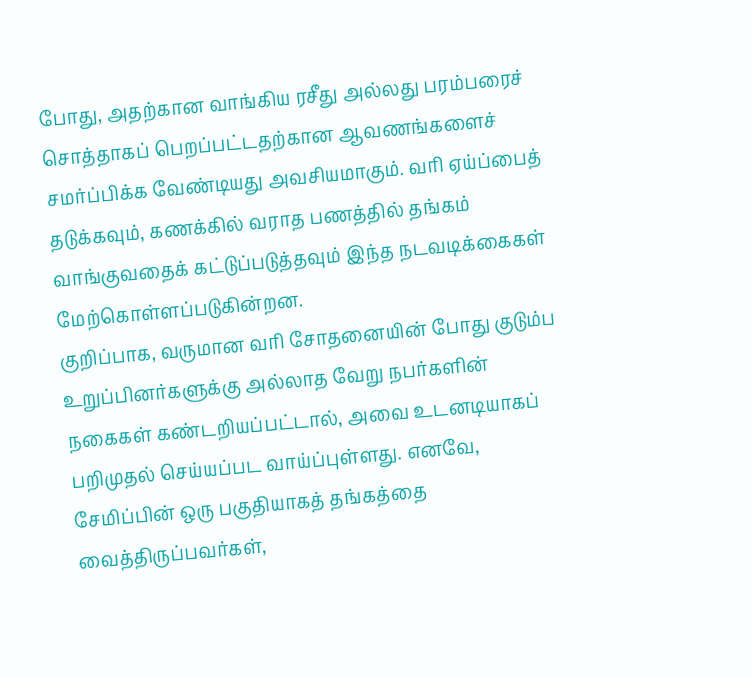போது, அதற்கான வாங்கிய ரசீது அல்லது பரம்பரைச் சொத்தாகப் பெறப்பட்டதற்கான ஆவணங்களைச் சமர்ப்பிக்க வேண்டியது அவசியமாகும். வரி ஏய்ப்பைத் தடுக்கவும், கணக்கில் வராத பணத்தில் தங்கம் வாங்குவதைக் கட்டுப்படுத்தவும் இந்த நடவடிக்கைகள் மேற்கொள்ளப்படுகின்றன.
குறிப்பாக, வருமான வரி சோதனையின் போது குடும்ப உறுப்பினர்களுக்கு அல்லாத வேறு நபர்களின் நகைகள் கண்டறியப்பட்டால், அவை உடனடியாகப் பறிமுதல் செய்யப்பட வாய்ப்புள்ளது. எனவே, சேமிப்பின் ஒரு பகுதியாகத் தங்கத்தை வைத்திருப்பவர்கள்,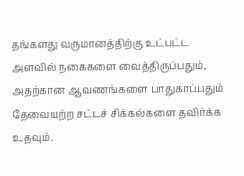தங்களது வருமானத்திற்கு உட்பட்ட அளவில் நகைகளை வைத்திருப்பதும், அதற்கான ஆவணங்களை பாதுகாப்பதும் தேவையற்ற சட்டச் சிக்கல்களை தவிர்க்க உதவும்.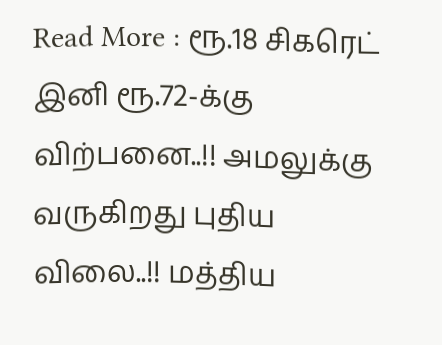Read More : ரூ.18 சிகரெட் இனி ரூ.72-க்கு விற்பனை..!! அமலுக்கு வருகிறது புதிய விலை..!! மத்திய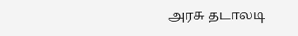அரசு தடாலடி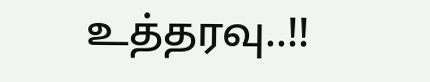உத்தரவு..!!